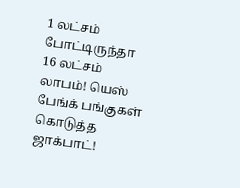1 லட்சம் போட்டிருந்தா 16 லட்சம் லாபம்! யெஸ் பேங்க் பங்குகள் கொடுத்த ஜாக்பாட்!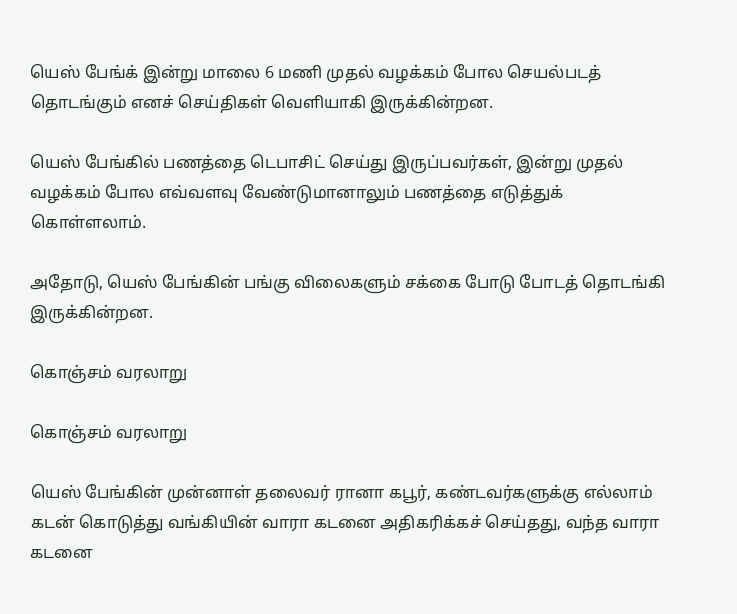யெஸ் பேங்க் இன்று மாலை 6 மணி முதல் வழக்கம் போல செயல்படத் தொடங்கும் எனச் செய்திகள் வெளியாகி இருக்கின்றன.

யெஸ் பேங்கில் பணத்தை டெபாசிட் செய்து இருப்பவர்கள், இன்று முதல் வழக்கம் போல எவ்வளவு வேண்டுமானாலும் பணத்தை எடுத்துக் கொள்ளலாம்.

அதோடு, யெஸ் பேங்கின் பங்கு விலைகளும் சக்கை போடு போடத் தொடங்கி இருக்கின்றன.

கொஞ்சம் வரலாறு

கொஞ்சம் வரலாறு

யெஸ் பேங்கின் முன்னாள் தலைவர் ரானா கபூர், கண்டவர்களுக்கு எல்லாம் கடன் கொடுத்து வங்கியின் வாரா கடனை அதிகரிக்கச் செய்தது, வந்த வாரா கடனை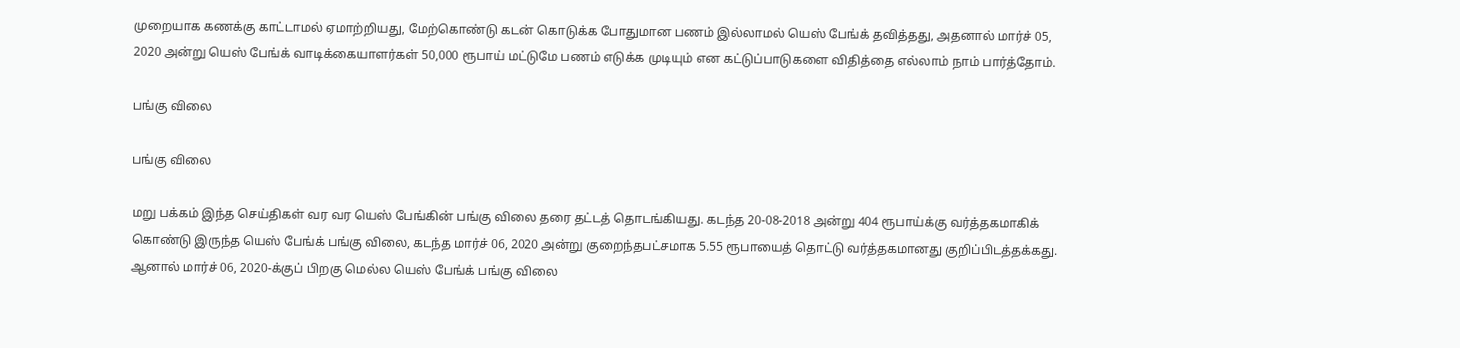முறையாக கணக்கு காட்டாமல் ஏமாற்றியது, மேற்கொண்டு கடன் கொடுக்க போதுமான பணம் இல்லாமல் யெஸ் பேங்க் தவித்தது, அதனால் மார்ச் 05, 2020 அன்று யெஸ் பேங்க் வாடிக்கையாளர்கள் 50,000 ரூபாய் மட்டுமே பணம் எடுக்க முடியும் என கட்டுப்பாடுகளை விதித்தை எல்லாம் நாம் பார்த்தோம்.

பங்கு விலை

பங்கு விலை

மறு பக்கம் இந்த செய்திகள் வர வர யெஸ் பேங்கின் பங்கு விலை தரை தட்டத் தொடங்கியது. கடந்த 20-08-2018 அன்று 404 ரூபாய்க்கு வர்த்தகமாகிக் கொண்டு இருந்த யெஸ் பேங்க் பங்கு விலை, கடந்த மார்ச் 06, 2020 அன்று குறைந்தபட்சமாக 5.55 ரூபாயைத் தொட்டு வர்த்தகமானது குறிப்பிடத்தக்கது. ஆனால் மார்ச் 06, 2020-க்குப் பிறகு மெல்ல யெஸ் பேங்க் பங்கு விலை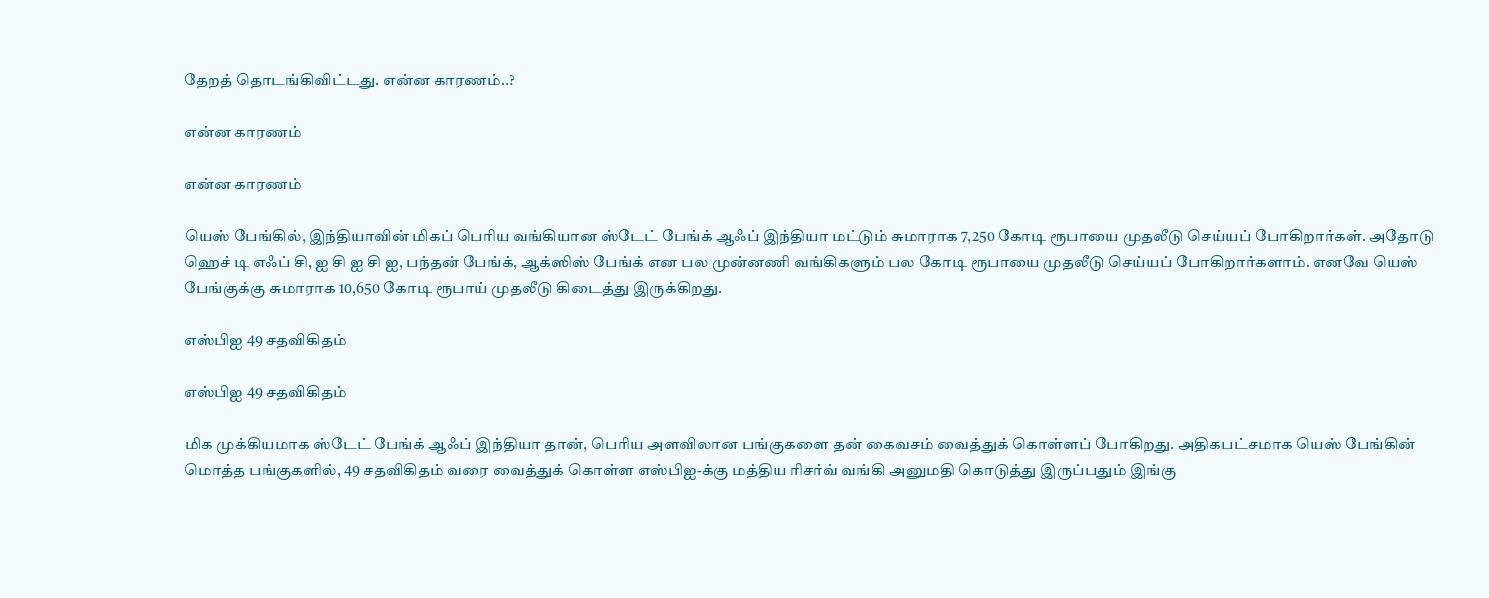தேறத் தொடங்கிவிட்டது. என்ன காரணம்..?

என்ன காரணம்

என்ன காரணம்

யெஸ் பேங்கில், இந்தியாவின் மிகப் பெரிய வங்கியான ஸ்டேட் பேங்க் ஆஃப் இந்தியா மட்டும் சுமாராக 7,250 கோடி ரூபாயை முதலீடு செய்யப் போகிறார்கள். அதோடு ஹெச் டி எஃப் சி, ஐ சி ஐ சி ஐ, பந்தன் பேங்க், ஆக்ஸிஸ் பேங்க் என பல முன்னணி வங்கிகளும் பல கோடி ரூபாயை முதலீடு செய்யப் போகிறார்களாம். எனவே யெஸ் பேங்குக்கு சுமாராக 10,650 கோடி ரூபாய் முதலீடு கிடைத்து இருக்கிறது.

எஸ்பிஐ 49 சதவிகிதம்

எஸ்பிஐ 49 சதவிகிதம்

மிக முக்கியமாக ஸ்டேட் பேங்க் ஆஃப் இந்தியா தான், பெரிய அளவிலான பங்குகளை தன் கைவசம் வைத்துக் கொள்ளப் போகிறது. அதிகபட்சமாக யெஸ் பேங்கின் மொத்த பங்குகளில், 49 சதவிகிதம் வரை வைத்துக் கொள்ள எஸ்பிஐ-க்கு மத்திய ரிசர்வ் வங்கி அனுமதி கொடுத்து இருப்பதும் இங்கு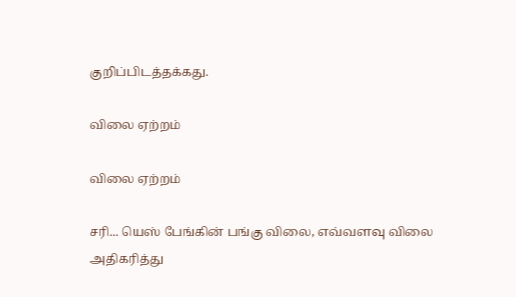குறிப்பிடத்தக்கது.

விலை ஏற்றம்

விலை ஏற்றம்

சரி... யெஸ் பேங்கின் பங்கு விலை, எவ்வளவு விலை அதிகரித்து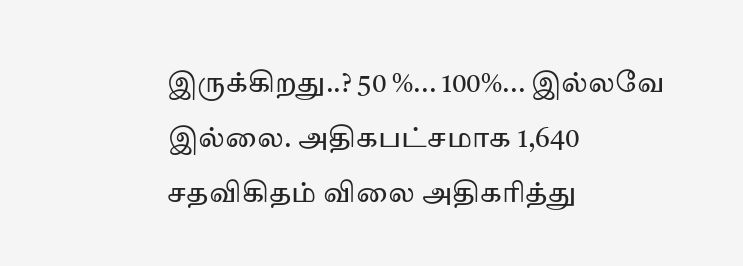இருக்கிறது..? 50 %... 100%... இல்லவே இல்லை. அதிகபட்சமாக 1,640 சதவிகிதம் விலை அதிகரித்து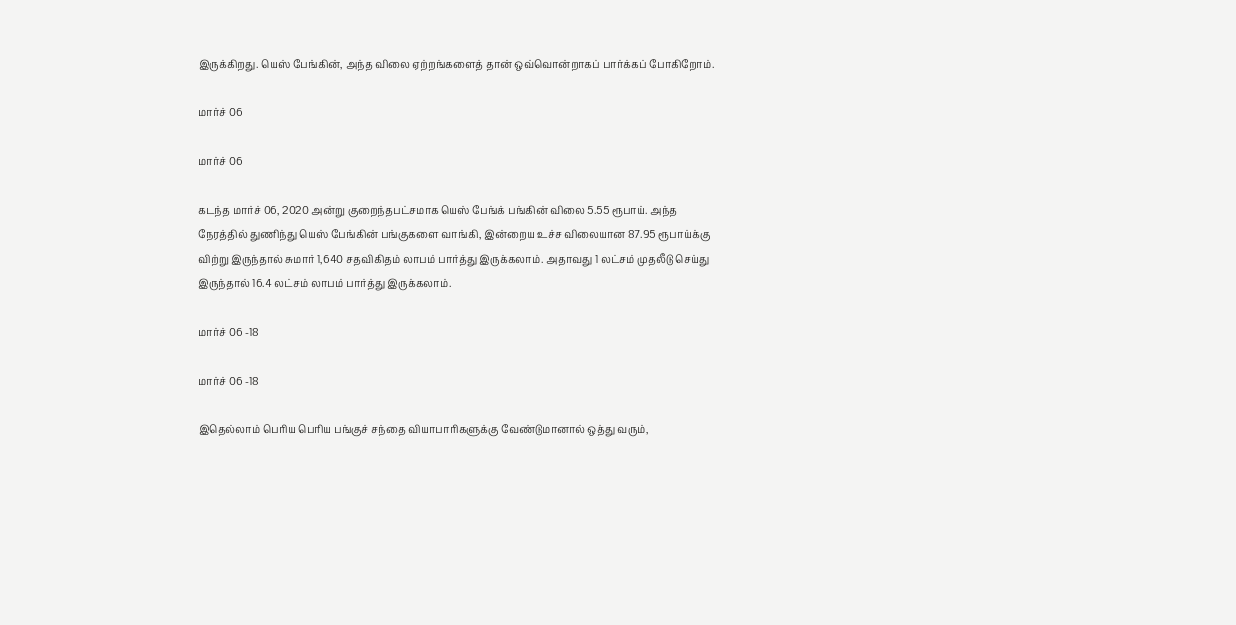இருக்கிறது. யெஸ் பேங்கின், அந்த விலை ஏற்றங்களைத் தான் ஒவ்வொன்றாகப் பார்க்கப் போகிறோம்.

மார்ச் 06

மார்ச் 06

கடந்த மார்ச் 06, 2020 அன்று குறைந்தபட்சமாக யெஸ் பேங்க் பங்கின் விலை 5.55 ரூபாய். அந்த நேரத்தில் துணிந்து யெஸ் பேங்கின் பங்குகளை வாங்கி, இன்றைய உச்ச விலையான 87.95 ரூபாய்க்கு விற்று இருந்தால் சுமார் 1,640 சதவிகிதம் லாபம் பார்த்து இருக்கலாம். அதாவது 1 லட்சம் முதலீடு செய்து இருந்தால் 16.4 லட்சம் லாபம் பார்த்து இருக்கலாம்.

மார்ச் 06 -18

மார்ச் 06 -18

இதெல்லாம் பெரிய பெரிய பங்குச் சந்தை வியாபாரிகளுக்கு வேண்டுமானால் ஒத்து வரும்,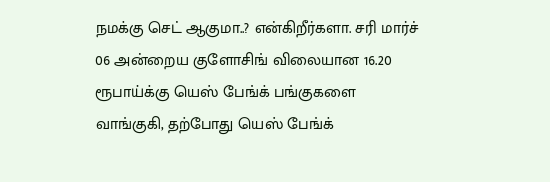நமக்கு செட் ஆகுமா..? என்கிறீர்களா. சரி மார்ச் 06 அன்றைய குளோசிங் விலையான 16.20 ரூபாய்க்கு யெஸ் பேங்க் பங்குகளை வாங்குகி, தற்போது யெஸ் பேங்க்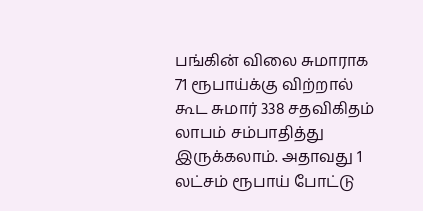பங்கின் விலை சுமாராக 71 ரூபாய்க்கு விற்றால் கூட சுமார் 338 சதவிகிதம் லாபம் சம்பாதித்து இருக்கலாம். அதாவது 1 லட்சம் ரூபாய் போட்டு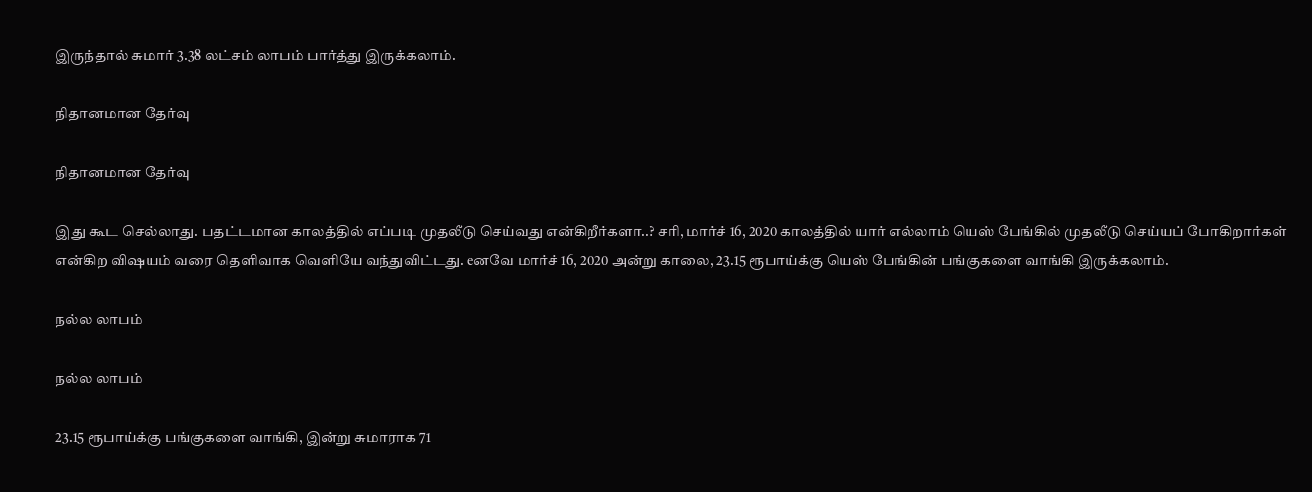இருந்தால் சுமார் 3.38 லட்சம் லாபம் பார்த்து இருக்கலாம்.

நிதானமான தேர்வு

நிதானமான தேர்வு

இது கூட செல்லாது. பதட்டமான காலத்தில் எப்படி முதலீடு செய்வது என்கிறீர்களா..? சரி, மார்ச் 16, 2020 காலத்தில் யார் எல்லாம் யெஸ் பேங்கில் முதலீடு செய்யப் போகிறார்கள் என்கிற விஷயம் வரை தெளிவாக வெளியே வந்துவிட்டது. eனவே மார்ச் 16, 2020 அன்று காலை, 23.15 ரூபாய்க்கு யெஸ் பேங்கின் பங்குகளை வாங்கி இருக்கலாம்.

நல்ல லாபம்

நல்ல லாபம்

23.15 ரூபாய்க்கு பங்குகளை வாங்கி, இன்று சுமாராக 71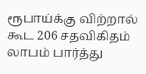ரூபாய்க்கு விற்றால் கூட 206 சதவிகிதம் லாபம் பார்த்து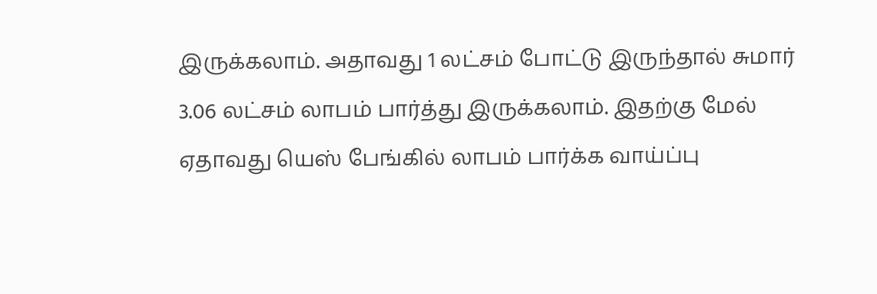இருக்கலாம். அதாவது 1 லட்சம் போட்டு இருந்தால் சுமார் 3.06 லட்சம் லாபம் பார்த்து இருக்கலாம். இதற்கு மேல் ஏதாவது யெஸ் பேங்கில் லாபம் பார்க்க வாய்ப்பு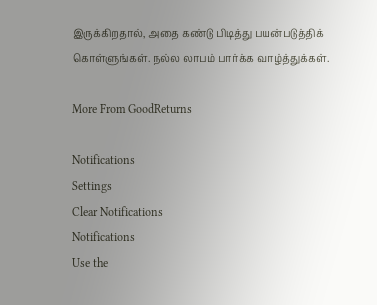இருக்கிறதால், அதை கண்டு பிடித்து பயன்படுத்திக் கொள்ளுங்கள். நல்ல லாபம் பார்க்க வாழ்த்துக்கள்.

More From GoodReturns

Notifications
Settings
Clear Notifications
Notifications
Use the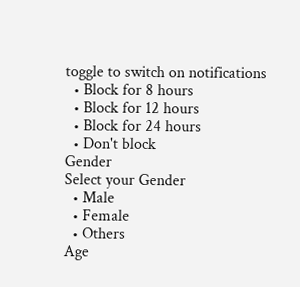toggle to switch on notifications
  • Block for 8 hours
  • Block for 12 hours
  • Block for 24 hours
  • Don't block
Gender
Select your Gender
  • Male
  • Female
  • Others
Age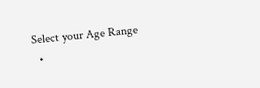Select your Age Range
  •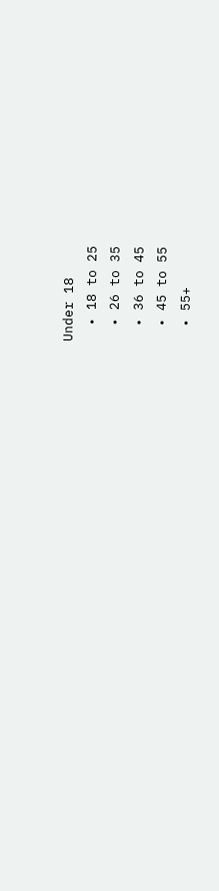Under 18
  • 18 to 25
  • 26 to 35
  • 36 to 45
  • 45 to 55
  • 55+